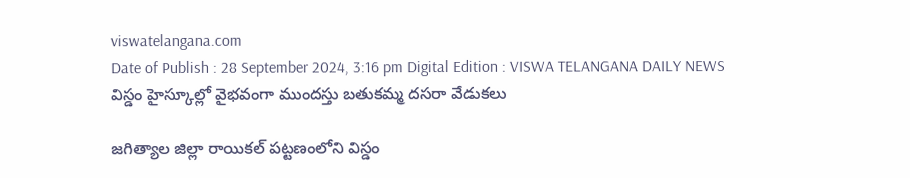viswatelangana.com
Date of Publish : 28 September 2024, 3:16 pm Digital Edition : VISWA TELANGANA DAILY NEWS
విస్డం హైస్కూల్లో వైభవంగా ముందస్తు బతుకమ్మ దసరా వేడుకలు

జగిత్యాల జిల్లా రాయికల్ పట్టణంలోని విస్డం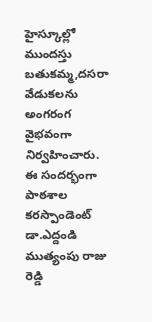హైస్కూల్లో ముందస్తు బతుకమ్మ,దసరా వేడుకలను అంగరంగ వైభవంగా నిర్వహించారు. ఈ సందర్భంగా పాఠశాల కరస్పాండెంట్ డా.ఎద్దండి ముత్యంపు రాజు రెడ్డి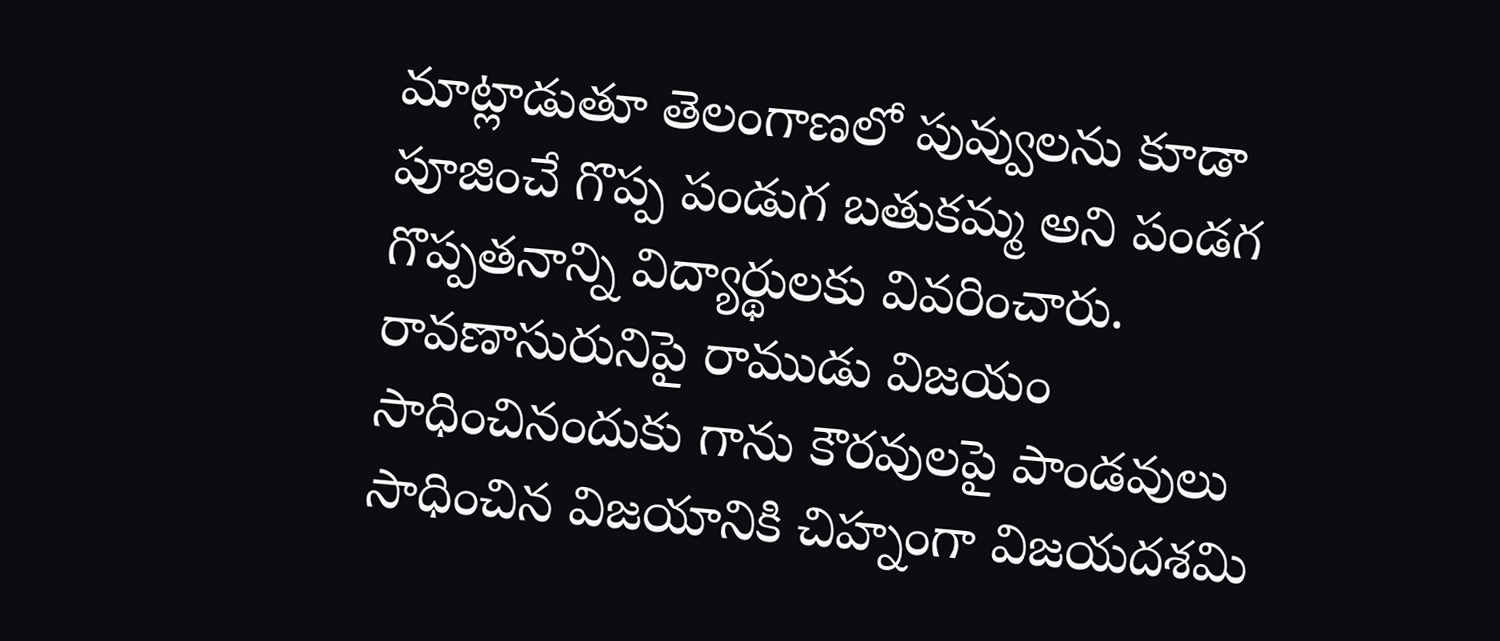మాట్లాడుతూ తెలంగాణలో పువ్వులను కూడా పూజించే గొప్ప పండుగ బతుకమ్మ అని పండగ గొప్పతనాన్ని విద్యార్థులకు వివరించారు. రావణాసురునిపై రాముడు విజయం సాధించినందుకు గాను కౌరవులపై పాండవులు సాధించిన విజయానికి చిహ్నంగా విజయదశమి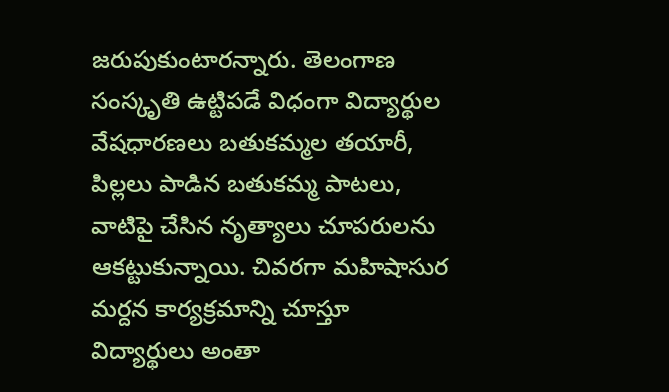జరుపుకుంటారన్నారు. తెలంగాణ సంస్కృతి ఉట్టిపడే విధంగా విద్యార్థుల వేషధారణలు బతుకమ్మల తయారీ, పిల్లలు పాడిన బతుకమ్మ పాటలు, వాటిపై చేసిన నృత్యాలు చూపరులను ఆకట్టుకున్నాయి. చివరగా మహిషాసుర మర్దన కార్యక్రమాన్ని చూస్తూ విద్యార్థులు అంతా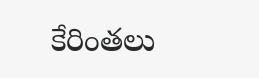కేరింతలు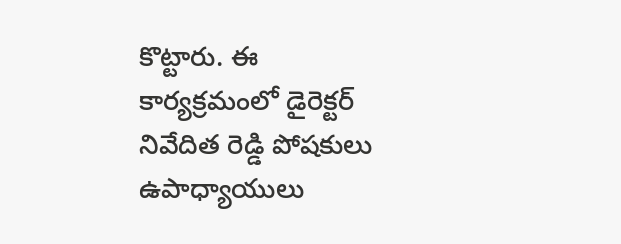కొట్టారు. ఈ కార్యక్రమంలో డైరెక్టర్ నివేదిత రెడ్డి పోషకులు ఉపాధ్యాయులు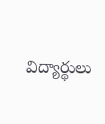విద్యార్థులు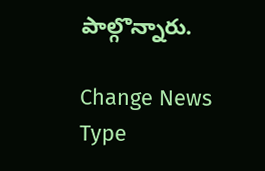పాల్గొన్నారు.

Change News Type